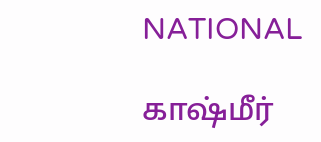NATIONAL

காஷ்மீர்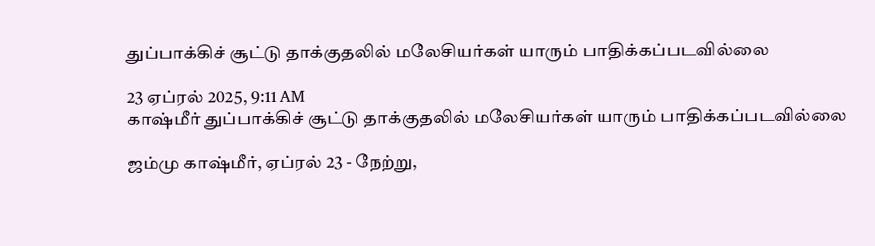துப்பாக்கிச் சூட்டு தாக்குதலில் மலேசியர்கள் யாரும் பாதிக்கப்படவில்லை

23 ஏப்ரல் 2025, 9:11 AM
காஷ்மீர் துப்பாக்கிச் சூட்டு தாக்குதலில் மலேசியர்கள் யாரும் பாதிக்கப்படவில்லை

ஜம்மு காஷ்மீர், ஏப்ரல் 23 - நேற்று,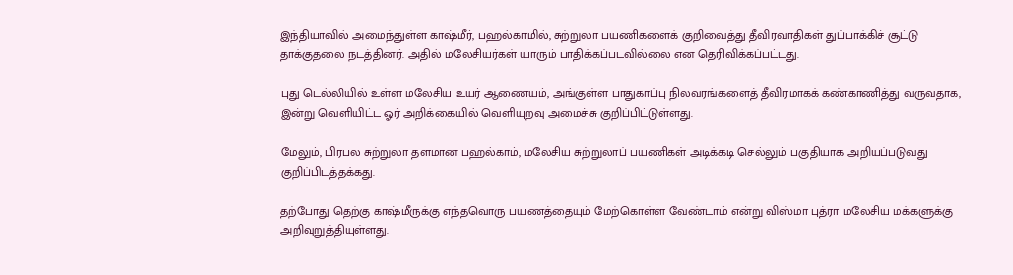இந்தியாவில் அமைந்துள்ள காஷ்மீர், பஹல்காமில், சுற்றுலா பயணிகளைக் குறிவைத்து தீவிரவாதிகள் துப்பாக்கிச் சூட்டு தாக்குதலை நடத்தினர். அதில் மலேசியர்கள் யாரும் பாதிக்கப்படவில்லை என தெரிவிக்கப்பட்டது.

புது டெல்லியில் உள்ள மலேசிய உயர் ஆணையம், அங்குள்ள பாதுகாப்பு நிலவரங்களைத் தீவிரமாகக் கண்காணித்து வருவதாக, இன்று வெளியிட்ட ஓர் அறிக்கையில் வெளியுறவு அமைச்சு குறிப்பிட்டுள்ளது.

மேலும், பிரபல சுற்றுலா தளமான பஹல்காம், மலேசிய சுற்றுலாப் பயணிகள் அடிக்கடி செல்லும் பகுதியாக அறியப்படுவது குறிப்பிடத்தக்கது.

தற்போது தெற்கு காஷ்மீருக்கு எந்தவொரு பயணத்தையும் மேற்கொள்ள வேண்டாம் என்று விஸ்மா புத்ரா மலேசிய மக்களுக்கு அறிவுறுத்தியுள்ளது.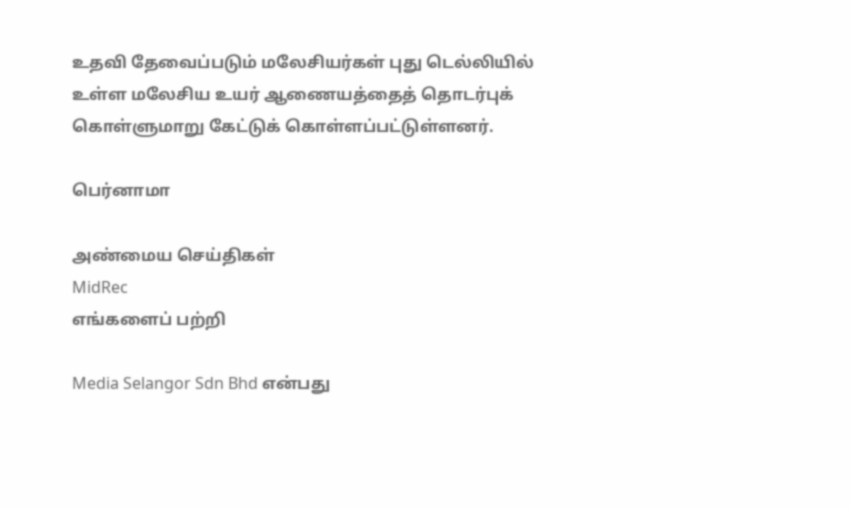உதவி தேவைப்படும் மலேசியர்கள் புது டெல்லியில் உள்ள மலேசிய உயர் ஆணையத்தைத் தொடர்புக் கொள்ளுமாறு கேட்டுக் கொள்ளப்பட்டுள்ளனர்.

பெர்னாமா

அண்மைய செய்திகள்
MidRec
எங்களைப் பற்றி

Media Selangor Sdn Bhd என்பது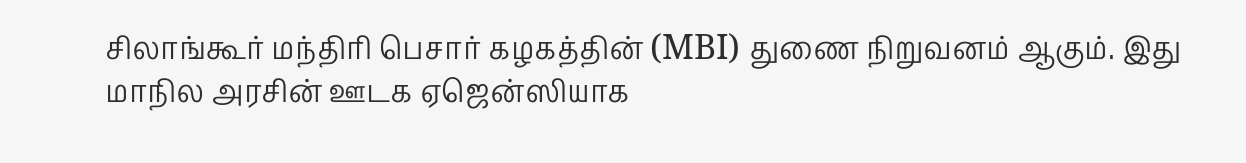சிலாங்கூர் மந்திரி பெசார் கழகத்தின் (MBI) துணை நிறுவனம் ஆகும். இது மாநில அரசின் ஊடக ஏஜென்ஸியாக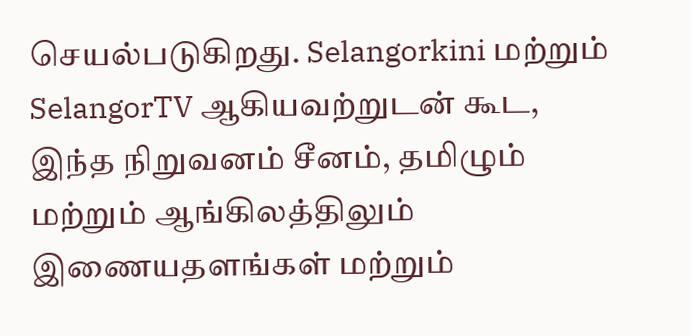செயல்படுகிறது. Selangorkini மற்றும் SelangorTV ஆகியவற்றுடன் கூட, இந்த நிறுவனம் சீனம், தமிழும் மற்றும் ஆங்கிலத்திலும் இணையதளங்கள் மற்றும்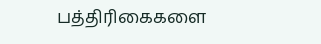பத்திரிகைகளை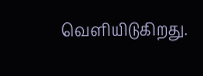வெளியிடுகிறது.